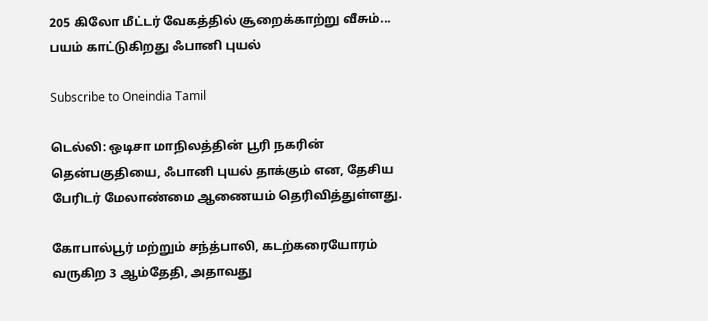205 கிலோ மீட்டர் வேகத்தில் சூறைக்காற்று வீசும்... பயம் காட்டுகிறது ஃபானி புயல்

Subscribe to Oneindia Tamil

டெல்லி: ஒடிசா மாநிலத்தின் பூரி நகரின் தென்பகுதியை, ஃபானி புயல் தாக்கும் என, தேசிய பேரிடர் மேலாண்மை ஆணையம் தெரிவித்துள்ளது.

கோபால்பூர் மற்றும் சந்த்பாலி, கடற்கரையோரம் வருகிற 3 ஆம்தேதி, அதாவது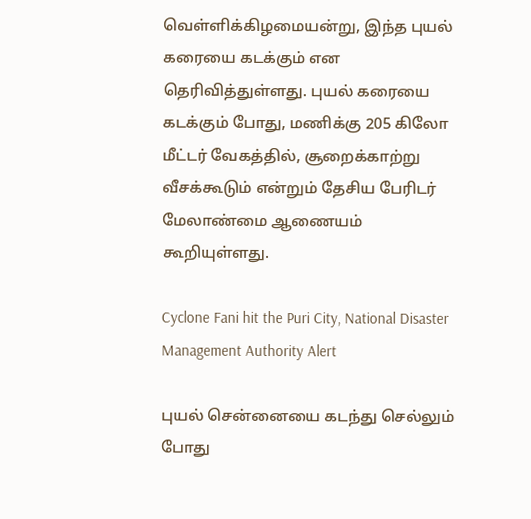வெள்ளிக்கிழமையன்று, இந்த புயல் கரையை கடக்கும் என தெரிவித்துள்ளது. புயல் கரையை கடக்கும் போது, மணிக்கு 205 கிலோ மீட்டர் வேகத்தில், சூறைக்காற்று வீசக்கூடும் என்றும் தேசிய பேரிடர் மேலாண்மை ஆணையம் கூறியுள்ளது.

Cyclone Fani hit the Puri City, National Disaster Management Authority Alert

புயல் சென்னையை கடந்து செல்லும் போது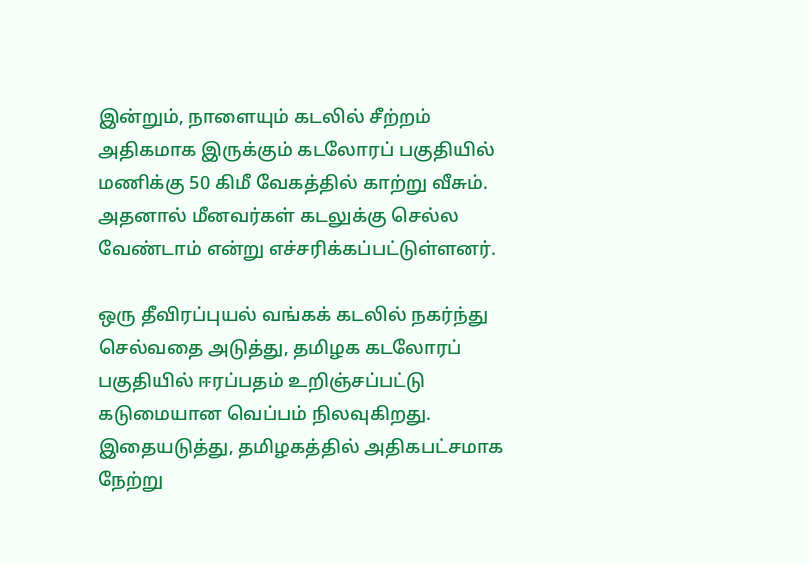இன்றும், நாளையும் கடலில் சீற்றம் அதிகமாக இருக்கும் கடலோரப் பகுதியில் மணிக்கு 50 கிமீ வேகத்தில் காற்று வீசும். அதனால் மீனவர்கள் கடலுக்கு செல்ல வேண்டாம் என்று எச்சரிக்கப்பட்டுள்ளனர்.

ஒரு தீவிரப்புயல் வங்கக் கடலில் நகர்ந்து செல்வதை அடுத்து, தமிழக கடலோரப் பகுதியில் ஈரப்பதம் உறிஞ்சப்பட்டு கடுமையான வெப்பம் நிலவுகிறது. இதையடுத்து, தமிழகத்தில் அதிகபட்சமாக நேற்று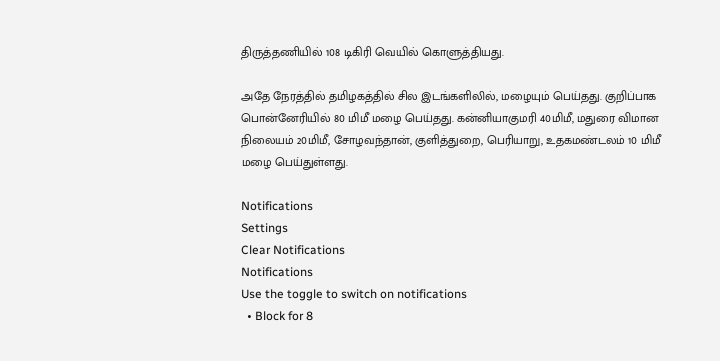திருத்தணியில் 108 டிகிரி வெயில் கொளுத்தியது.

அதே நேரத்தில் தமிழகத்தில் சில இடங்களிலில், மழையும் பெய்தது. குறிப்பாக பொன்னேரியில் 80 மிமீ மழை பெய்தது. கன்னியாகுமரி 40மிமீ, மதுரை விமான நிலையம் 20மிமீ, சோழவந்தான், குளித்துறை, பெரியாறு, உதகமண்டலம் 10 மிமீ மழை பெய்துள்ளது.

Notifications
Settings
Clear Notifications
Notifications
Use the toggle to switch on notifications
  • Block for 8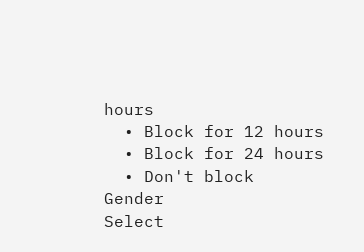hours
  • Block for 12 hours
  • Block for 24 hours
  • Don't block
Gender
Select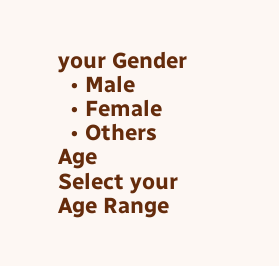your Gender
  • Male
  • Female
  • Others
Age
Select your Age Range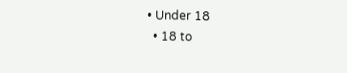• Under 18
  • 18 to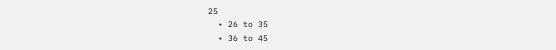25
  • 26 to 35
  • 36 to 45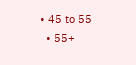• 45 to 55
  • 55+